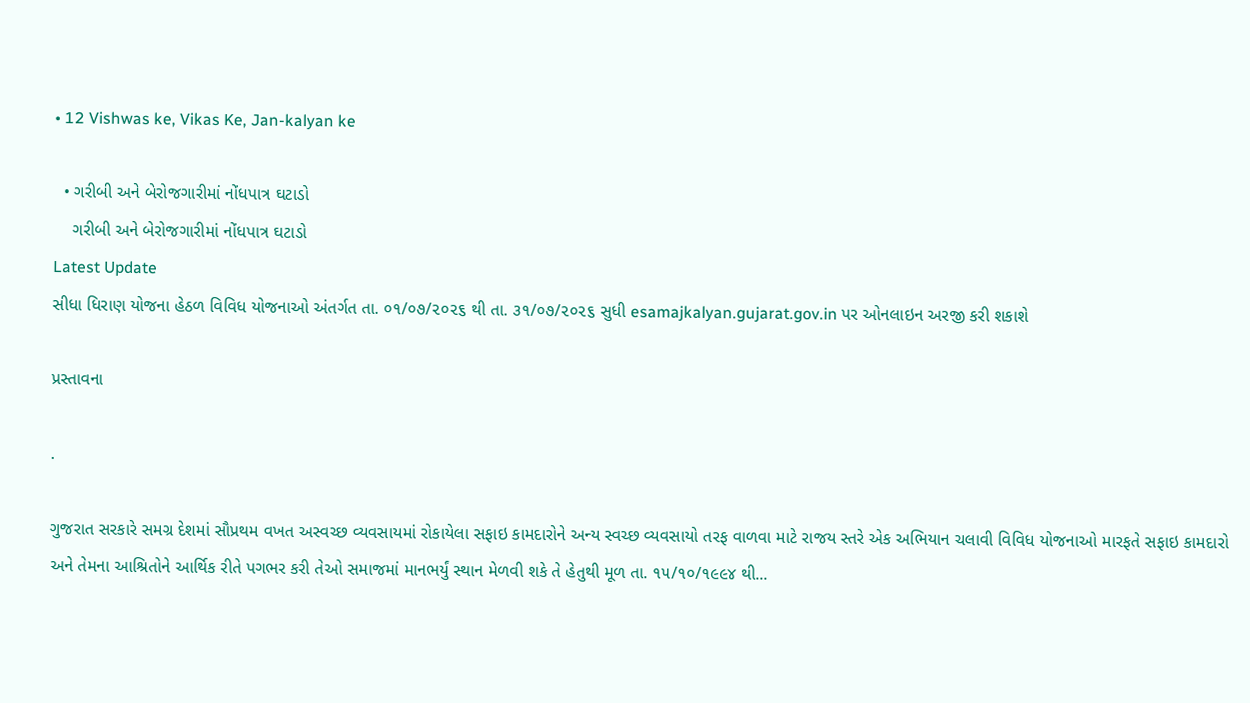• 12 Vishwas ke, Vikas Ke, Jan-kalyan ke

  • ગરીબી અને બેરોજગારીમાં નોંધપાત્ર ઘટાડો
    ગરીબી અને બેરોજગારીમાં નોંધપાત્ર ઘટાડો
Latest Update
સીધા ધિરાણ યોજના હેઠળ વિવિધ યોજનાઓ અંતર્ગત તા. ૦૧/૦૭/૨૦૨૬ થી તા. ૩૧/૦૭/૨૦૨૬ સુધી esamajkalyan.gujarat.gov.in પર ઓનલાઇન અરજી કરી શકાશે

પ્રસ્તાવના

.

ગુજરાત સરકારે સમગ્ર દેશમાં સૌપ્રથમ વખત અસ્વચ્છ વ્યવસાયમાં રોકાયેલા સફાઇ કામદારોને અન્ય સ્વચ્છ વ્યવસાયો તરફ વાળવા માટે રાજય સ્તરે એક અભિયાન ચલાવી વિવિધ યોજનાઓ મારફતે સફાઇ કામદારો અને તેમના આશ્રિતોને આર્થિક રીતે પગભર કરી તેઓ સમાજમાં માનભર્યું સ્થાન મેળવી શકે તે હેતુથી મૂળ તા. ૧૫/૧૦/૧૯૯૪ થી...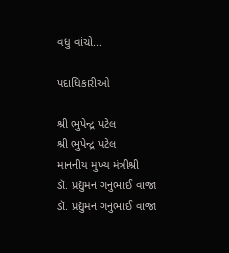વધુ વાંચો...

પદાધિકારીઓ

શ્રી ભુપેન્દ્ર પટેલ
શ્રી ભુપેન્દ્ર પટેલ
માનનીય મુખ્ય મંત્રીશ્રી
ડૉ. પ્રદ્યુમન ગનુભાઈ વાજા
ડૉ. પ્રદ્યુમન ગનુભાઈ વાજા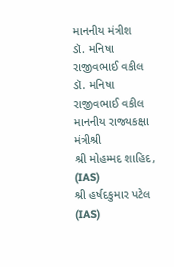માનનીય મંત્રીશ
ડૉ. મનિષા રાજીવભાઈ વકીલ
ડૉ. મનિષા રાજીવભાઈ વકીલ
માનનીય રાજ્યકક્ષા મંત્રીશ્રી
શ્રી મોહમ્મદ શાહિદ, (IAS)
શ્રી હર્ષદકુમાર પટેલ (IAS)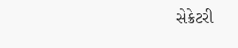સેક્રેટરી